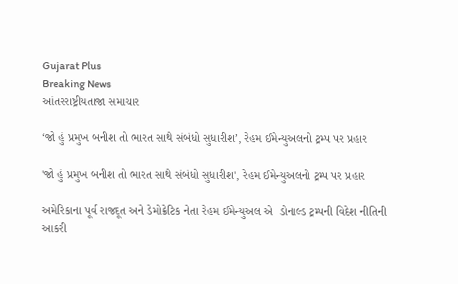Gujarat Plus
Breaking News
આંતરરાષ્ટ્રીયતાજા સમાચાર

‘જો હું પ્રમુખ બનીશ તો ભારત સાથે સંબંધો સુધારીશ’, રેહમ ઈમેન્યુઅલનો ટ્રમ્પ પર પ્રહાર

'જો હું પ્રમુખ બનીશ તો ભારત સાથે સંબંધો સુધારીશ', રેહમ ઈમેન્યુઅલનો ટ્રમ્પ પર પ્રહાર

અમેરિકાના પૂર્વ રાજદૂત અને ડેમોક્રેટિક નેતા રેહમ ઈમેન્યુઅલ એ  ડોનાલ્ડ ટ્રમ્પની વિદેશ નીતિની આકરી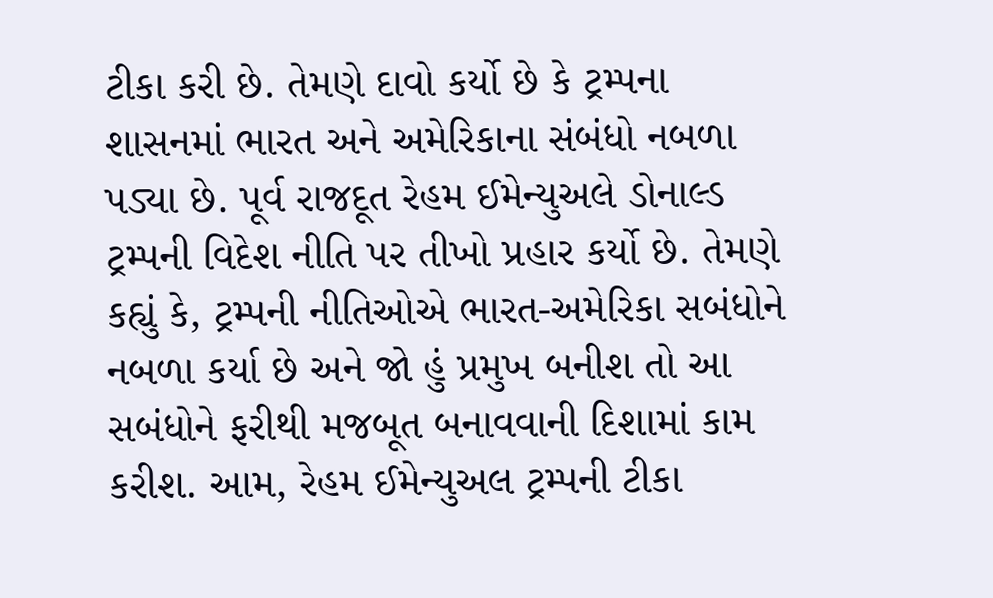ટીકા કરી છે. તેમણે દાવો કર્યો છે કે ટ્રમ્પના શાસનમાં ભારત અને અમેરિકાના સંબંધો નબળા પડ્યા છે. પૂર્વ રાજદૂત રેહમ ઈમેન્યુઅલે ડોનાલ્ડ ટ્રમ્પની વિદેશ નીતિ પર તીખો પ્રહાર કર્યો છે. તેમણે કહ્યું કે, ટ્રમ્પની નીતિઓએ ભારત-અમેરિકા સબંધોને નબળા કર્યા છે અને જો હું પ્રમુખ બનીશ તો આ સબંધોને ફરીથી મજબૂત બનાવવાની દિશામાં કામ કરીશ. આમ, રેહમ ઈમેન્યુઅલ ટ્રમ્પની ટીકા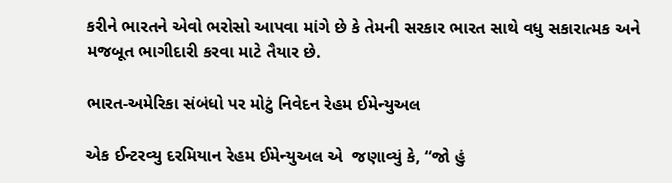કરીને ભારતને એવો ભરોસો આપવા માંગે છે કે તેમની સરકાર ભારત સાથે વધુ સકારાત્મક અને મજબૂત ભાગીદારી કરવા માટે તૈયાર છે.

ભારત-અમેરિકા સંબંધો પર મોટું નિવેદન રેહમ ઈમેન્યુઅલ

એક ઈન્ટરવ્યુ દરમિયાન રેહમ ઈમેન્યુઅલ એ  જણાવ્યું કે, “જો હું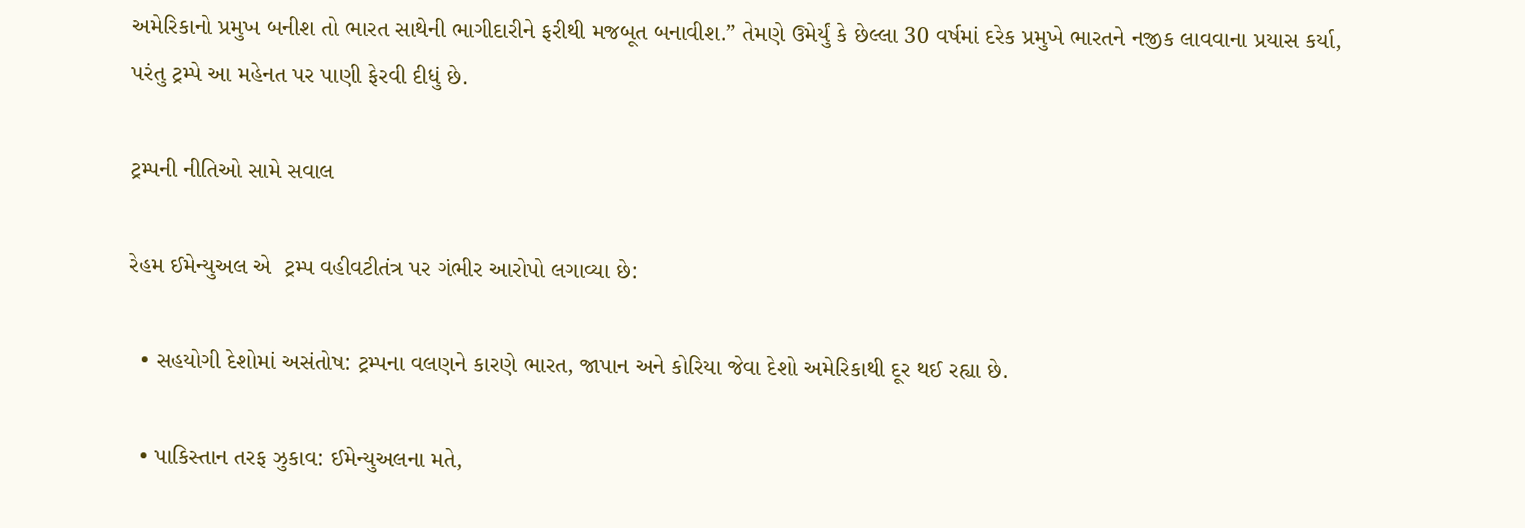અમેરિકાનો પ્રમુખ બનીશ તો ભારત સાથેની ભાગીદારીને ફરીથી મજબૂત બનાવીશ.” તેમણે ઉમેર્યું કે છેલ્લા 30 વર્ષમાં દરેક પ્રમુખે ભારતને નજીક લાવવાના પ્રયાસ કર્યા, પરંતુ ટ્રમ્પે આ મહેનત પર પાણી ફેરવી દીધું છે.

ટ્રમ્પની નીતિઓ સામે સવાલ

રેહમ ઈમેન્યુઅલ એ  ટ્રમ્પ વહીવટીતંત્ર પર ગંભીર આરોપો લગાવ્યા છે:

  • સહયોગી દેશોમાં અસંતોષ: ટ્રમ્પના વલણને કારણે ભારત, જાપાન અને કોરિયા જેવા દેશો અમેરિકાથી દૂર થઈ રહ્યા છે.

  • પાકિસ્તાન તરફ ઝુકાવ: ઈમેન્યુઅલના મતે,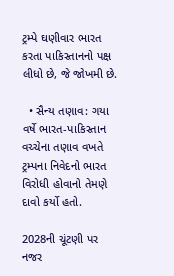ટ્રમ્પે ઘણીવાર ભારત કરતા પાકિસ્તાનનો પક્ષ લીધો છે, જે જોખમી છે.

  • સૈન્ય તણાવ: ગયા વર્ષે ભારત-પાકિસ્તાન વચ્ચેના તણાવ વખતે ટ્રમ્પના નિવેદનો ભારત વિરોધી હોવાનો તેમણે દાવો કર્યો હતો.

2028ની ચૂંટણી પર નજર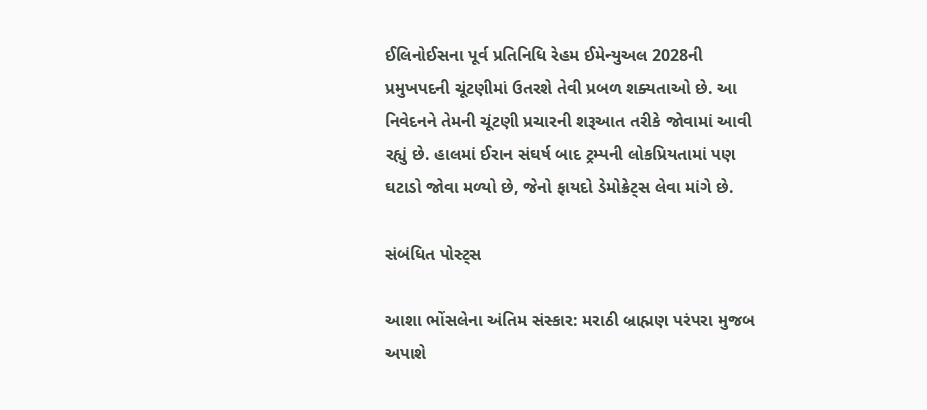ઈલિનોઈસના પૂર્વ પ્રતિનિધિ રેહમ ઈમેન્યુઅલ 2028ની પ્રમુખપદની ચૂંટણીમાં ઉતરશે તેવી પ્રબળ શક્યતાઓ છે. આ નિવેદનને તેમની ચૂંટણી પ્રચારની શરૂઆત તરીકે જોવામાં આવી રહ્યું છે. હાલમાં ઈરાન સંઘર્ષ બાદ ટ્રમ્પની લોકપ્રિયતામાં પણ ઘટાડો જોવા મળ્યો છે, જેનો ફાયદો ડેમોક્રેટ્સ લેવા માંગે છે.

સંબંધિત પોસ્ટ્સ

આશા ભોંસલેના અંતિમ સંસ્કાર: મરાઠી બ્રાહ્મણ પરંપરા મુજબ અપાશે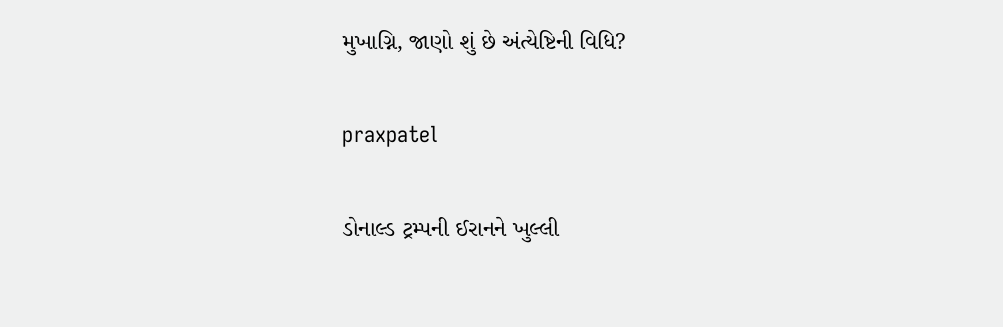મુખાગ્નિ, જાણો શું છે અંત્યેષ્ટિની વિધિ?

praxpatel

ડોનાલ્ડ ટ્રમ્પની ઈરાનને ખુલ્લી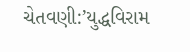ચેતવણી:’યુદ્ધવિરામ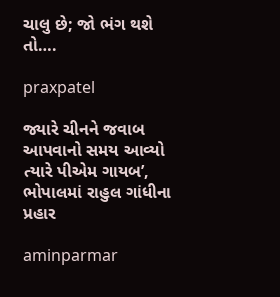ચાલુ છે; જો ભંગ થશે તો….

praxpatel

જ્યારે ચીનને જવાબ આપવાનો સમય આવ્યો ત્યારે પીએમ ગાયબ’, ભોપાલમાં રાહુલ ગાંધીના પ્રહાર

aminparmar